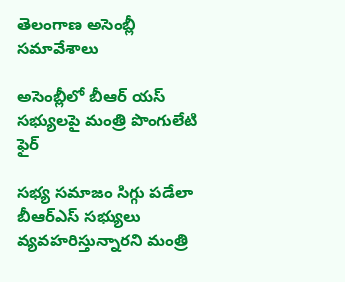తెలంగాణ అసెంబ్లీ సమావేశాలు

అసెంబ్లీలో బీఆర్ యస్ సభ్యులపై మంత్రి పొంగులేటి ఫైర్

సభ్య సమాజం సిగ్గు పడేలా బీఆర్ఎస్ సభ్యులు వ్యవహరిస్తున్నారని మంత్రి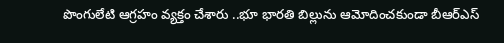పొంగులేటి ఆగ్రహం వ్యక్తం చేశారు ..భూ భారతి బిల్లును ఆమోదించకుండా బీఆర్ఎస్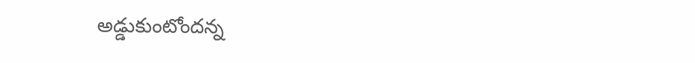అడ్డుకుంటోందన్న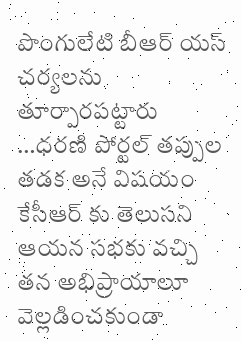పొంగులేటి బీఆర్ యస్ చర్యలను తూర్పారపట్టారు …ధరణి పోర్టల్ తప్పుల తడక అనే విషయం కేసీఆర్ కు తెలుసని ఆయన సభకు వచ్చి తన అభిప్రాయాలూ వెల్లడించకుండా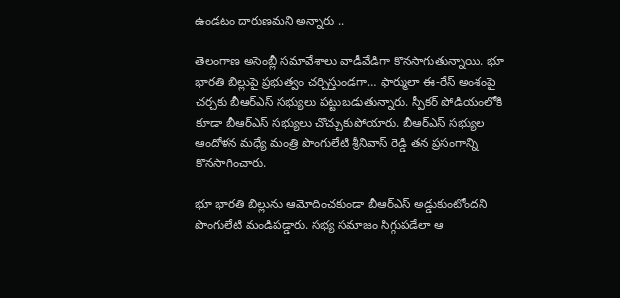ఉండటం దారుణమని అన్నారు ..

తెలంగాణ అసెంబ్లీ సమావేశాలు వాడీవేడిగా కొనసాగుతున్నాయి. భూ భారతి బిల్లుపై ప్రభుత్వం చర్చిస్తుండగా… ఫార్ములా ఈ-రేస్ అంశంపై చర్చకు బీఆర్ఎస్ సభ్యులు పట్టుబడుతున్నారు. స్పీకర్ పోడియంలోకి కూడా బీఆర్ఎస్ సభ్యులు చొచ్చుకుపోయారు. బీఆర్ఎస్ సభ్యుల ఆందోళన మధ్యే మంత్రి పొంగులేటి శ్రీనివాస్ రెడ్డి తన ప్రసంగాన్ని కొనసాగించారు.

భూ భారతి బిల్లును ఆమోదించకుండా బీఆర్ఎస్ అడ్డుకుంటోందని పొంగులేటి మండిపడ్డారు. సభ్య సమాజం సిగ్గుపడేలా ఆ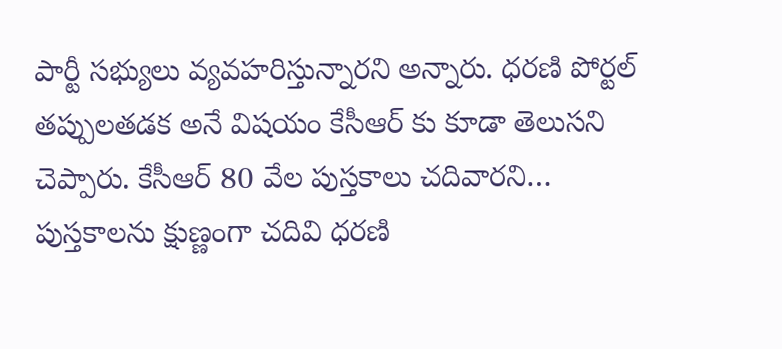పార్టీ సభ్యులు వ్యవహరిస్తున్నారని అన్నారు. ధరణి పోర్టల్ తప్పులతడక అనే విషయం కేసీఆర్ కు కూడా తెలుసని చెప్పారు. కేసీఆర్ 80 వేల పుస్తకాలు చదివారని… పుస్తకాలను క్షుణ్ణంగా చదివి ధరణి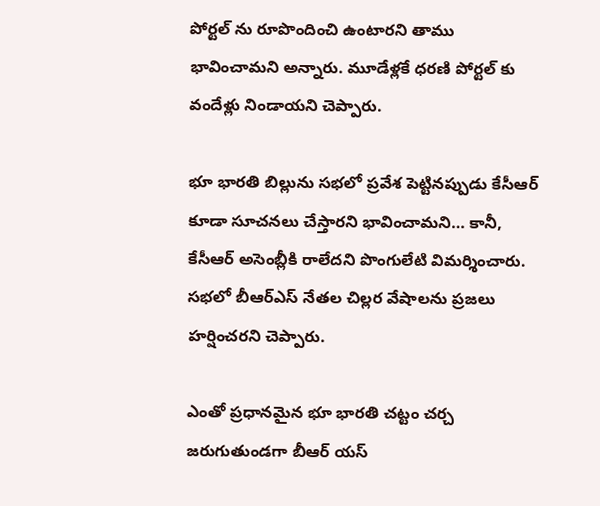పోర్టల్ ను రూపొందించి ఉంటారని తాము భావించామని అన్నారు. మూడేళ్లకే ధరణి పోర్టల్ కు వందేళ్లు నిండాయని చెప్పారు.

భూ భారతి బిల్లును సభలో ప్రవేశ పెట్టినప్పుడు కేసీఆర్ కూడా సూచనలు చేస్తారని భావించామని… కానీ, కేసీఆర్ అసెంబ్లీకి రాలేదని పొంగులేటి విమర్శించారు. సభలో బీఆర్ఎస్ నేతల చిల్లర వేషాలను ప్రజలు హర్షించరని చెప్పారు.

ఎంతో ప్రధానమైన భూ భారతి చట్టం చర్చ జరుగుతుండగా బీఆర్ యస్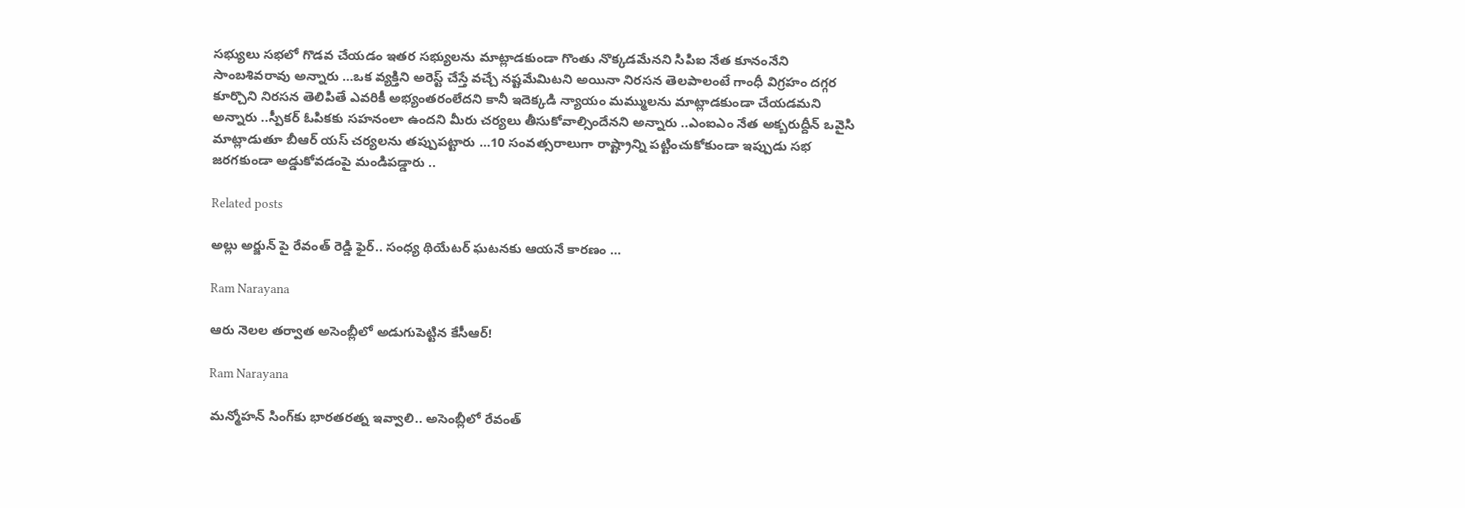సభ్యులు సభలో గొడవ చేయడం ఇతర సభ్యులను మాట్లాడకుండా గొంతు నొక్కడమేనని సిపిఐ నేత కూనంనేని సాంబశివరావు అన్నారు …ఒక వ్యక్తిని అరెస్ట్ చేస్తే వచ్చే నష్టమేమిటని అయినా నిరసన తెలపాలంటే గాంధీ విగ్రహం దగ్గర కూర్చొని నిరసన తెలిపితే ఎవరికీ అభ్యంతరంలేదని కానీ ఇదెక్కడి న్యాయం మమ్ములను మాట్లాడకుండా చేయడమని అన్నారు ..స్పీకర్ ఓపికకు సహనంలా ఉందని మీరు చర్యలు తీసుకోవాల్సిందేనని అన్నారు ..ఎంఐఎం నేత అక్బరుద్దీన్ ఒవైసి మాట్లాడుతూ బీఆర్ యస్ చర్యలను తప్పుపట్టారు …10 సంవత్సరాలుగా రాష్ట్రాన్ని పట్టించుకోకుండా ఇప్పుడు సభ జరగకుండా అడ్డుకోవడంపై మండిపడ్డారు ..

Related posts

అల్లు అర్జున్ పై రేవంత్ రెడ్డి ఫైర్.. సంధ్య థియేటర్ ఘటనకు ఆయనే కారణం …

Ram Narayana

ఆరు నెలల తర్వాత అసెంబ్లీలో అడుగుపెట్టిన కేసీఆర్!

Ram Narayana

మన్మోహన్ సింగ్‌కు భారతరత్న ఇవ్వాలి.. అసెంబ్లీలో రేవంత్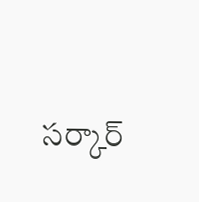సర్కార్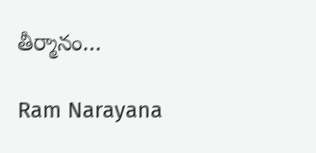తీర్మానం…

Ram Narayana